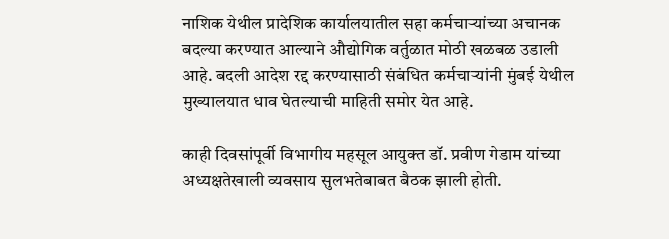नाशिक येथील प्रादेशिक कार्यालयातील सहा कर्मचाऱ्यांच्या अचानक बदल्या करण्यात आल्याने औद्योगिक वर्तुळात मोठी खळबळ उडाली आहे. बदली आदेश रद्द करण्यासाठी संबंधित कर्मचाऱ्यांनी मुंबई येथील मुख्यालयात धाव घेतल्याची माहिती समोर येत आहे.

काही दिवसांपूर्वी विभागीय महसूल आयुक्त डॉ. प्रवीण गेडाम यांच्या अध्यक्षतेखाली व्यवसाय सुलभतेबाबत बैठक झाली होती.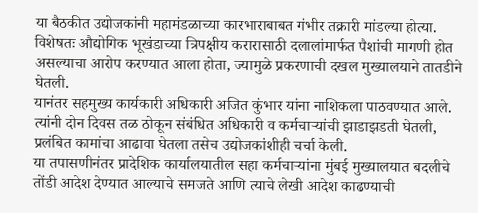या बैठकीत उद्योजकांनी महामंडळाच्या कारभाराबाबत गंभीर तक्रारी मांडल्या होत्या. विशेषतः औद्योगिक भूखंडाच्या त्रिपक्षीय करारासाठी दलालांमार्फत पैशांची मागणी होत असल्याचा आरोप करण्यात आला होता, ज्यामुळे प्रकरणाची दखल मुख्यालयाने तातडीने घेतली.
यानंतर सहमुख्य कार्यकारी अधिकारी अजित कुंभार यांना नाशिकला पाठवण्यात आले. त्यांनी दोन दिवस तळ ठोकून संबंधित अधिकारी व कर्मचाऱ्यांची झाडाझडती घेतली, प्रलंबित कामांचा आढावा घेतला तसेच उद्योजकांशीही चर्चा केली.
या तपासणीनंतर प्रादेशिक कार्यालयातील सहा कर्मचाऱ्यांना मुंबई मुख्यालयात बदलीचे तोंडी आदेश देण्यात आल्याचे समजते आणि त्याचे लेखी आदेश काढण्याची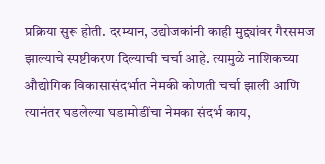प्रक्रिया सुरू होती. दरम्यान, उद्योजकांनी काही मुद्द्यांवर गैरसमज झाल्याचे स्पष्टीकरण दिल्याची चर्चा आहे. त्यामुळे नाशिकच्या औद्योगिक विकासासंदर्भात नेमकी कोणती चर्चा झाली आणि त्यानंतर घडलेल्या घडामोडींचा नेमका संदर्भ काय,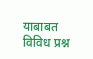याबाबत विविध प्रश्न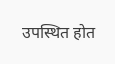उपस्थित होत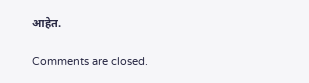आहेत.

Comments are closed.